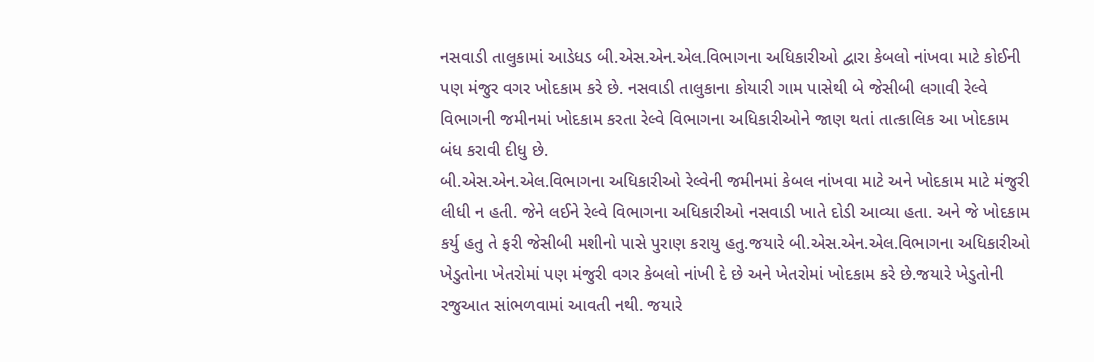નસવાડી તાલુકામાં આડેધડ બી.એસ.એન.એલ.વિભાગના અધિકારીઓ દ્વારા કેબલો નાંખવા માટે કોઈની પણ મંજુર વગર ખોદકામ કરે છે. નસવાડી તાલુકાના કોયારી ગામ પાસેથી બે જેસીબી લગાવી રેલ્વે વિભાગની જમીનમાં ખોદકામ કરતા રેલ્વે વિભાગના અધિકારીઓને જાણ થતાં તાત્કાલિક આ ખોદકામ બંધ કરાવી દીધુ છે.
બી.એસ.એન.એલ.વિભાગના અધિકારીઓ રેલ્વેની જમીનમાં કેબલ નાંખવા માટે અને ખોદકામ માટે મંજુરી લીધી ન હતી. જેને લઈને રેલ્વે વિભાગના અધિકારીઓ નસવાડી ખાતે દોડી આવ્યા હતા. અને જે ખોદકામ કર્યુ હતુ તે ફરી જેસીબી મશીનો પાસે પુરાણ કરાયુ હતુ.જયારે બી.એસ.એન.એલ.વિભાગના અધિકારીઓ ખેડુતોના ખેતરોમાં પણ મંજુરી વગર કેબલો નાંખી દે છે અને ખેતરોમાં ખોદકામ કરે છે.જયારે ખેડુતોની રજુઆત સાંભળવામાં આવતી નથી. જયારે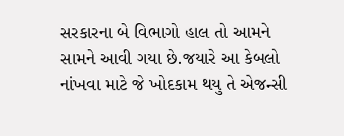સરકારના બે વિભાગો હાલ તો આમને સામને આવી ગયા છે.જયારે આ કેબલો નાંખવા માટે જે ખોદકામ થયુ તે એજન્સી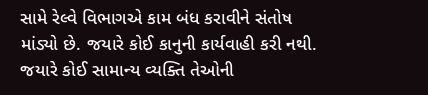સામે રેલ્વે વિભાગએ કામ બંધ કરાવીને સંતોષ માંડ્યો છે. જયારે કોઈ કાનુની કાર્યવાહી કરી નથી. જયારે કોઈ સામાન્ય વ્યક્તિ તેઓની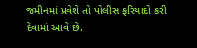જમીનમાં પ્રવેશે તો પોલીસ ફરિયાદો કરી દેવામાં આવે છે.